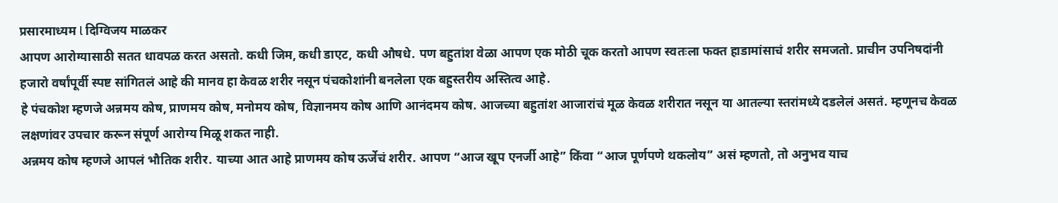प्रसारमाध्यम l दिग्विजय माळकर
आपण आरोग्यासाठी सतत धावपळ करत असतो. कधी जिम, कधी डाएट, कधी औषधे. पण बहुतांश वेळा आपण एक मोठी चूक करतो आपण स्वतःला फक्त हाडामांसाचं शरीर समजतो. प्राचीन उपनिषदांनी हजारो वर्षांपूर्वी स्पष्ट सांगितलं आहे की मानव हा केवळ शरीर नसून पंचकोशांनी बनलेला एक बहुस्तरीय अस्तित्व आहे.
हे पंचकोश म्हणजे अन्नमय कोष, प्राणमय कोष, मनोमय कोष, विज्ञानमय कोष आणि आनंदमय कोष. आजच्या बहुतांश आजारांचं मूळ केवळ शरीरात नसून या आतल्या स्तरांमध्ये दडलेलं असतं. म्हणूनच केवळ लक्षणांवर उपचार करून संपूर्ण आरोग्य मिळू शकत नाही.
अन्नमय कोष म्हणजे आपलं भौतिक शरीर. याच्या आत आहे प्राणमय कोष ऊर्जेचं शरीर. आपण “आज खूप एनर्जी आहे” किंवा “आज पूर्णपणे थकलोय” असं म्हणतो, तो अनुभव याच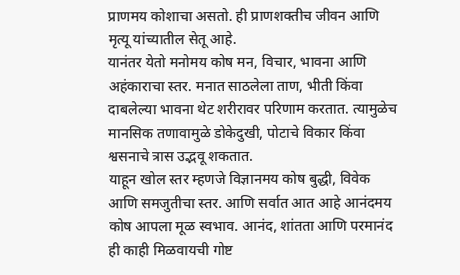प्राणमय कोशाचा असतो. ही प्राणशक्तीच जीवन आणि मृत्यू यांच्यातील सेतू आहे.
यानंतर येतो मनोमय कोष मन, विचार, भावना आणि अहंकाराचा स्तर. मनात साठलेला ताण, भीती किंवा दाबलेल्या भावना थेट शरीरावर परिणाम करतात. त्यामुळेच मानसिक तणावामुळे डोकेदुखी, पोटाचे विकार किंवा श्वसनाचे त्रास उद्भवू शकतात.
याहून खोल स्तर म्हणजे विज्ञानमय कोष बुद्धी, विवेक आणि समजुतीचा स्तर. आणि सर्वात आत आहे आनंदमय कोष आपला मूळ स्वभाव. आनंद, शांतता आणि परमानंद ही काही मिळवायची गोष्ट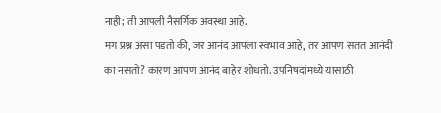नाही; ती आपली नैसर्गिक अवस्था आहे.
मग प्रश्न असा पडतो की, जर आनंद आपला स्वभाव आहे, तर आपण सतत आनंदी का नसतो? कारण आपण आनंद बाहेर शोधतो. उपनिषदांमध्ये यासाठी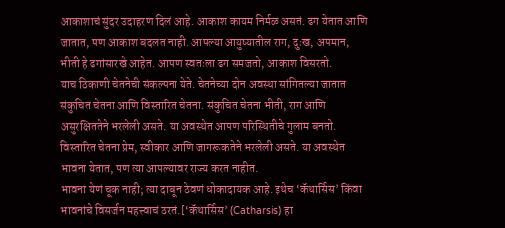आकाशाचं सुंदर उदाहरण दिलं आहे. आकाश कायम निर्मळ असतं. ढग येतात आणि जातात, पण आकाश बदलत नाही. आपल्या आयुष्यातील राग, दुःख, अपमान, भीती हे ढगांसारखे आहेत. आपण स्वतःला ढग समजतो, आकाश विसरतो.
याच ठिकाणी चेतनेची संकल्पना येते. चेतनेच्या दोन अवस्था सांगितल्या जातात संकुचित चेतना आणि विस्तारित चेतना. संकुचित चेतना भीती, राग आणि असुरक्षिततेने भरलेली असते. या अवस्थेत आपण परिस्थितीचे गुलाम बनतो. विस्तारित चेतना प्रेम, स्वीकार आणि जागरूकतेने भरलेली असते. या अवस्थेत भावना येतात, पण त्या आपल्यावर राज्य करत नाहीत.
भावना येणं चूक नाही; त्या दाबून ठेवणं धोकादायक आहे. इथेच ‘कॅथार्सिस’ किंवा भावनांचे विसर्जन महत्त्वाचं ठरतं.[‘कॅथार्सिस’ (Catharsis) हा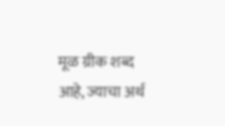मूळ ग्रीक शब्द आहे, ज्याचा अर्थ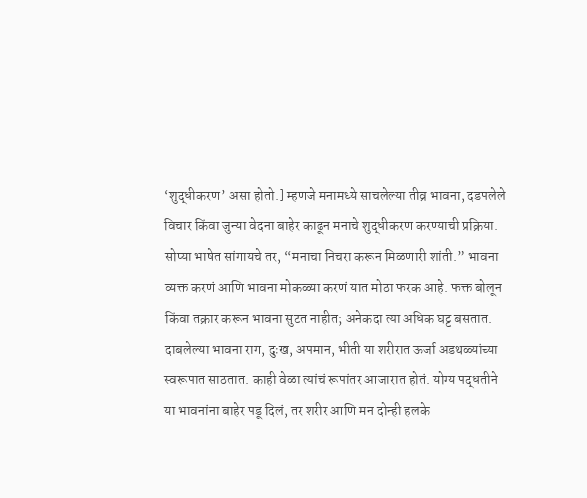‘शुद्धीकरण’ असा होतो.] म्हणजे मनामध्ये साचलेल्या तीव्र भावना, दडपलेले विचार किंवा जुन्या वेदना बाहेर काढून मनाचे शुद्धीकरण करण्याची प्रक्रिया. सोप्या भाषेत सांगायचे तर, “मनाचा निचरा करून मिळणारी शांती.” भावना व्यक्त करणं आणि भावना मोकळ्या करणं यात मोठा फरक आहे. फक्त बोलून किंवा तक्रार करून भावना सुटत नाहीत; अनेकदा त्या अधिक घट्ट बसतात.
दाबलेल्या भावना राग, दुःख, अपमान, भीती या शरीरात ऊर्जा अडथळ्यांच्या स्वरूपात साठतात. काही वेळा त्यांचं रूपांतर आजारात होतं. योग्य पद्धतीने या भावनांना बाहेर पडू दिलं, तर शरीर आणि मन दोन्ही हलके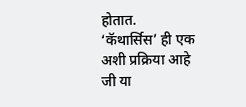होतात.
‘कॅथार्सिस’ ही एक अशी प्रक्रिया आहे जी या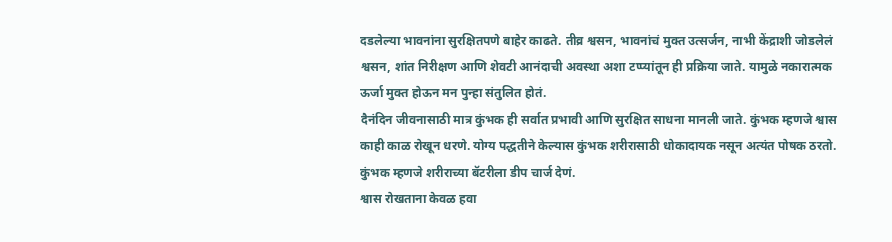दडलेल्या भावनांना सुरक्षितपणे बाहेर काढते. तीव्र श्वसन, भावनांचं मुक्त उत्सर्जन, नाभी केंद्राशी जोडलेलं श्वसन, शांत निरीक्षण आणि शेवटी आनंदाची अवस्था अशा टप्प्यांतून ही प्रक्रिया जाते. यामुळे नकारात्मक ऊर्जा मुक्त होऊन मन पुन्हा संतुलित होतं.
दैनंदिन जीवनासाठी मात्र कुंभक ही सर्वात प्रभावी आणि सुरक्षित साधना मानली जाते. कुंभक म्हणजे श्वास काही काळ रोखून धरणे. योग्य पद्धतीने केल्यास कुंभक शरीरासाठी धोकादायक नसून अत्यंत पोषक ठरतो.
कुंभक म्हणजे शरीराच्या बॅटरीला डीप चार्ज देणं.
श्वास रोखताना केवळ हवा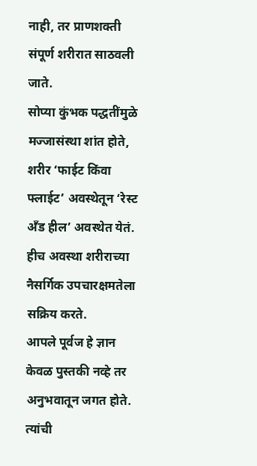नाही, तर प्राणशक्ती संपूर्ण शरीरात साठवली जाते.
सोप्या कुंभक पद्धतींमुळे मज्जासंस्था शांत होते, शरीर ‘फाईट किंवा फ्लाईट’ अवस्थेतून ‘रेस्ट अँड हील’ अवस्थेत येतं. हीच अवस्था शरीराच्या नैसर्गिक उपचारक्षमतेला सक्रिय करते.
आपले पूर्वज हे ज्ञान केवळ पुस्तकी नव्हे तर अनुभवातून जगत होते. त्यांची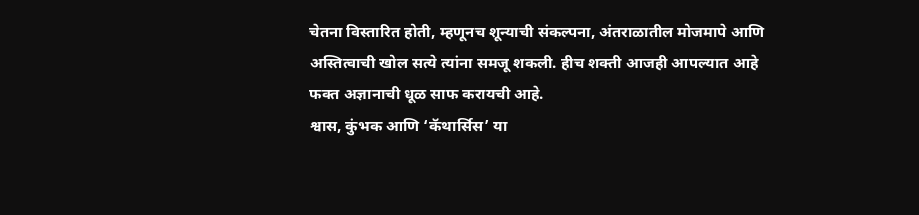चेतना विस्तारित होती, म्हणूनच शून्याची संकल्पना, अंतराळातील मोजमापे आणि अस्तित्वाची खोल सत्ये त्यांना समजू शकली. हीच शक्ती आजही आपल्यात आहे फक्त अज्ञानाची धूळ साफ करायची आहे.
श्वास, कुंभक आणि ‘कॅथार्सिस’ या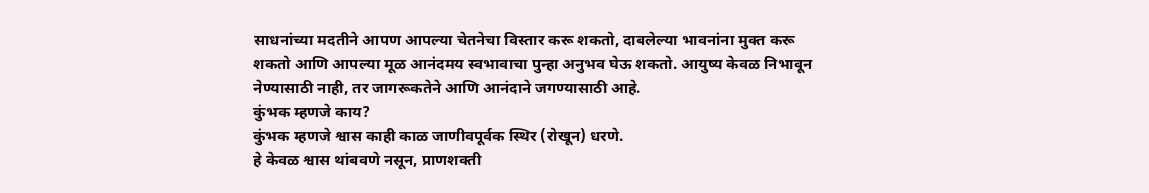साधनांच्या मदतीने आपण आपल्या चेतनेचा विस्तार करू शकतो, दाबलेल्या भावनांना मुक्त करू शकतो आणि आपल्या मूळ आनंदमय स्वभावाचा पुन्हा अनुभव घेऊ शकतो. आयुष्य केवळ निभावून नेण्यासाठी नाही, तर जागरूकतेने आणि आनंदाने जगण्यासाठी आहे.
कुंभक म्हणजे काय?
कुंभक म्हणजे श्वास काही काळ जाणीवपूर्वक स्थिर (रोखून) धरणे.
हे केवळ श्वास थांबवणे नसून, प्राणशक्ती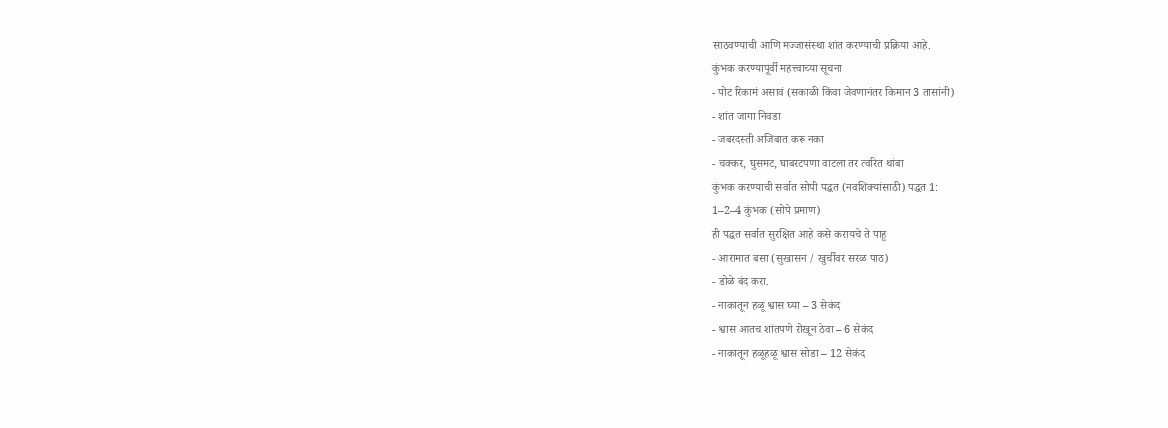साठवण्याची आणि मज्जासंस्था शांत करण्याची प्रक्रिया आहे.
कुंभक करण्यापूर्वी महत्त्वाच्या सूचना
- पोट रिकामं असावं (सकाळी किंवा जेवणानंतर किमान 3 तासांनी)
- शांत जागा निवडा
- जबरदस्ती अजिबात करू नका
- चक्कर, घुसमट, घाबरटपणा वाटला तर त्वरित थांबा
कुंभक करण्याची सर्वात सोपी पद्धत (नवशिक्यांसाठी) पद्धत 1:
1–2–4 कुंभक (सोपे प्रमाण)
ही पद्धत सर्वात सुरक्षित आहे कसे करायचे ते पाहू
- आरामात बसा (सुखासन / खुर्चीवर सरळ पाठ)
- डोळे बंद करा.
- नाकातून हळू श्वास घ्या – 3 सेकंद
- श्वास आतच शांतपणे रोखून ठेवा – 6 सेकंद
- नाकातून हळूहळू श्वास सोडा – 12 सेकंद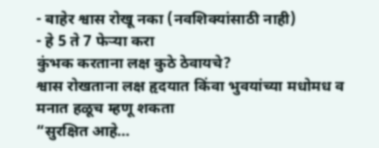- बाहेर श्वास रोखू नका (नवशिक्यांसाठी नाही)
- हे 5 ते 7 फेऱ्या करा
कुंभक करताना लक्ष कुठे ठेवायचे?
श्वास रोखताना लक्ष हृदयात किंवा भुवयांच्या मधोमध व मनात हळूच म्हणू शकता
“सुरक्षित आहे…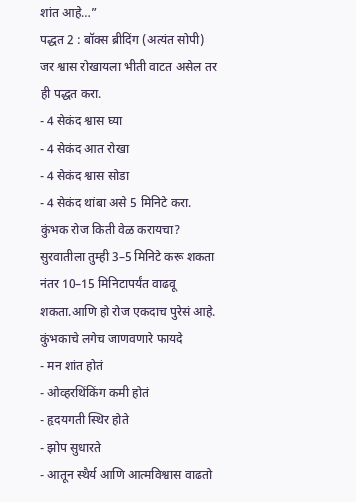शांत आहे…”
पद्धत 2 : बॉक्स ब्रीदिंग (अत्यंत सोपी)
जर श्वास रोखायला भीती वाटत असेल तर ही पद्धत करा.
- 4 सेकंद श्वास घ्या
- 4 सेकंद आत रोखा
- 4 सेकंद श्वास सोडा
- 4 सेकंद थांबा असे 5 मिनिटे करा.
कुंभक रोज किती वेळ करायचा?
सुरवातीला तुम्ही 3–5 मिनिटे करू शकता नंतर 10–15 मिनिटापर्यंत वाढवू शकता.आणि हो रोज एकदाच पुरेसं आहे.
कुंभकाचे लगेच जाणवणारे फायदे
- मन शांत होतं
- ओव्हरथिंकिंग कमी होतं
- हृदयगती स्थिर होते
- झोप सुधारते
- आतून स्थैर्य आणि आत्मविश्वास वाढतो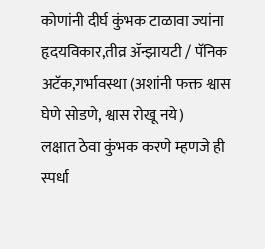कोणांनी दीर्घ कुंभक टाळावा ज्यांना हृदयविकार,तीव्र ॲन्झायटी / पॅनिक अटॅक,गर्भावस्था (अशांनी फक्त श्वास घेणे सोडणे, श्वास रोखू नये)
लक्षात ठेवा कुंभक करणे म्हणजे ही स्पर्धा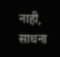नाही, साधना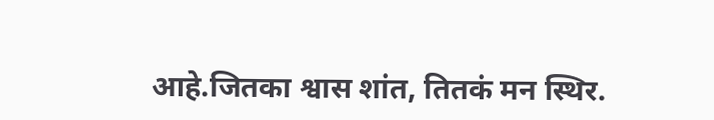आहे.जितका श्वास शांत, तितकं मन स्थिर.